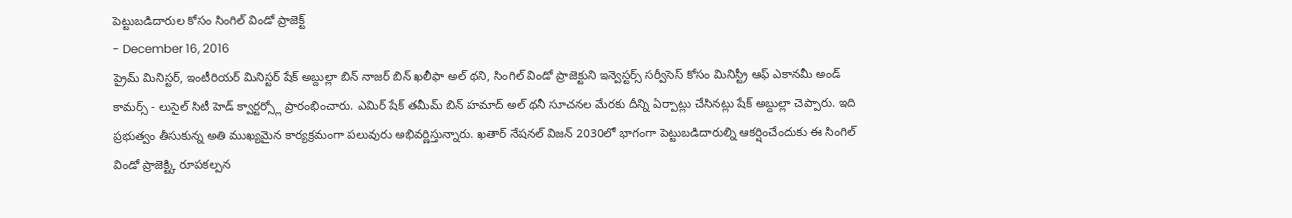పెట్టుబడిదారుల కోసం సింగిల్ విండో ప్రాజెక్ట్
- December 16, 2016
ప్రైమ్ మినిస్టర్, ఇంటీరియర్ మినిస్టర్ షేక్ అబ్దుల్లా బిన్ నాజర్ బిన్ ఖలీఫా అల్ థని, సింగిల్ విండో ప్రాజెక్టుని ఇన్వెస్టర్స్ సర్వీసెస్ కోసం మినిస్ట్రీ ఆఫ్ ఎకానమీ అండ్ కామర్స్ - లుసైల్ సిటీ హెడ్ క్వార్టర్స్లో ప్రారంభించారు. ఎమిర్ షేక్ తమీమ్ బిన్ హమాద్ అల్ థనీ సూచనల మేరకు దీన్ని ఏర్పాట్లు చేసినట్లు షేక్ అబ్దుల్లా చెప్పారు. ఇది ప్రభుత్వం తీసుకున్న అతి ముఖ్యమైన కార్యక్రమంగా పలువురు అభివర్ణిస్తున్నారు. ఖతార్ నేషనల్ విజన్ 2030లో భాగంగా పెట్టుబడిదారుల్ని ఆకర్షించేందుకు ఈ సింగిల్ విండో ప్రాజెక్ట్కి రూపకల్పన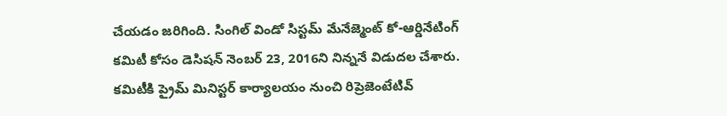చేయడం జరిగింది. సింగిల్ విండో సిస్టమ్ మేనేజ్మెంట్ కో-ఆర్డినేటింగ్ కమిటీ కోసం డెసిషన్ నెంబర్ 23, 2016ని నిన్ననే విడుదల చేశారు. కమిటీకి ప్రైమ్ మినిస్టర్ కార్యాలయం నుంచి రిప్రెజెంటేటివ్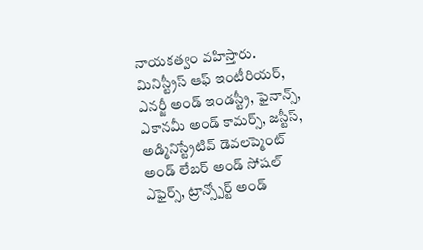నాయకత్వం వహిస్తారు. మినిస్ట్రీస్ ఆఫ్ ఇంటీరియర్, ఎనర్జీ అండ్ ఇండస్ట్రీ, ఫైనాన్స్, ఎకానమీ అండ్ కామర్స్, జస్టీస్, అడ్మినిస్ట్రేటివ్ డెవలప్మెంట్ అండ్ లేబర్ అండ్ సోషల్ ఎఫైర్స్, ట్రాన్స్పోర్ట్ అండ్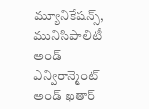మ్యూనికేషన్స్, మునిసిపాలిటీ అండ్ ఎన్విరాన్మెంట్ అండ్ ఖతార్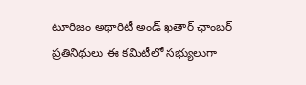టూరిజం అథారిటీ అండ్ ఖతార్ ఛాంబర్ ప్రతినిథులు ఈ కమిటీలో సభ్యులుగా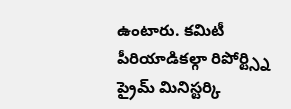ఉంటారు. కమిటీ పీరియాడికల్గా రిపోర్ట్స్ని ప్రైమ్ మినిస్టర్కి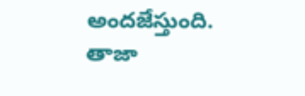అందజేస్తుంది.
తాజా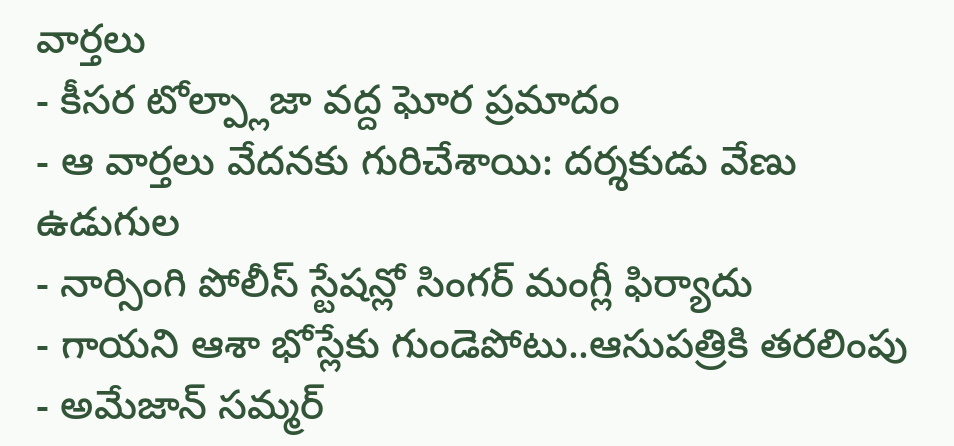వార్తలు
- కీసర టోల్ప్లాజా వద్ద ఘోర ప్రమాదం
- ఆ వార్తలు వేదనకు గురిచేశాయి: దర్శకుడు వేణు ఉడుగుల
- నార్సింగి పోలీస్ స్టేషన్లో సింగర్ మంగ్లీ ఫిర్యాదు
- గాయని ఆశా భోస్లేకు గుండెపోటు..ఆసుపత్రికి తరలింపు
- అమేజాన్ సమ్మర్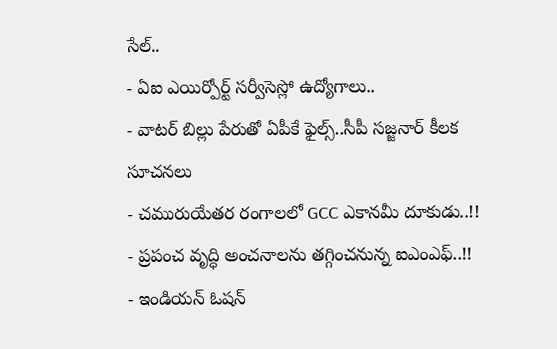సేల్..
- ఏఐ ఎయిర్పోర్ట్ సర్వీసెస్లో ఉద్యోగాలు..
- వాటర్ బిల్లు పేరుతో ఏపీకే ఫైల్స్..సీపీ సజ్జనార్ కీలక సూచనలు
- చమురుయేతర రంగాలలో GCC ఎకానమీ దూకుడు..!!
- ప్రపంచ వృద్ధి అంచనాలను తగ్గించనున్న ఐఎంఎఫ్..!!
- ఇండియన్ ఓషన్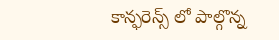కాన్ఫరెన్స్ లో పాల్గొన్న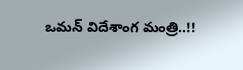ఒమన్ విదేశాంగ మంత్రి..!!